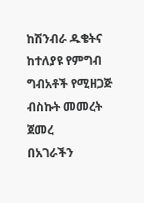ከሽንብራ ዱቄትና ከተለያዩ የምግብ ግብአቶች የሚዘጋጅ ብስኩት መመረት ጀመረ
በአገራችን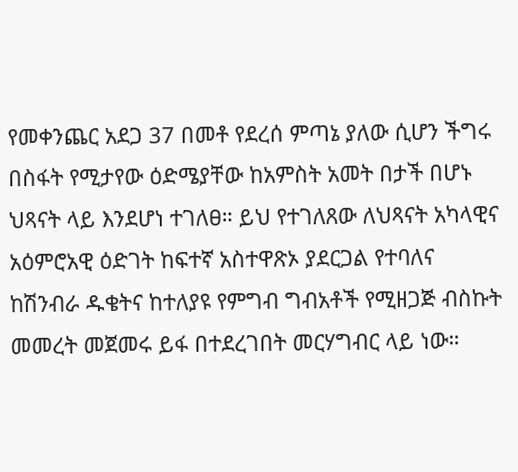የመቀንጨር አደጋ 37 በመቶ የደረሰ ምጣኔ ያለው ሲሆን ችግሩ በስፋት የሚታየው ዕድሜያቸው ከአምስት አመት በታች በሆኑ ህጻናት ላይ እንደሆነ ተገለፀ። ይህ የተገለጸው ለህጻናት አካላዊና አዕምሮአዊ ዕድገት ከፍተኛ አስተዋጽኦ ያደርጋል የተባለና ከሽንብራ ዱቄትና ከተለያዩ የምግብ ግብአቶች የሚዘጋጅ ብስኩት መመረት መጀመሩ ይፋ በተደረገበት መርሃግብር ላይ ነው።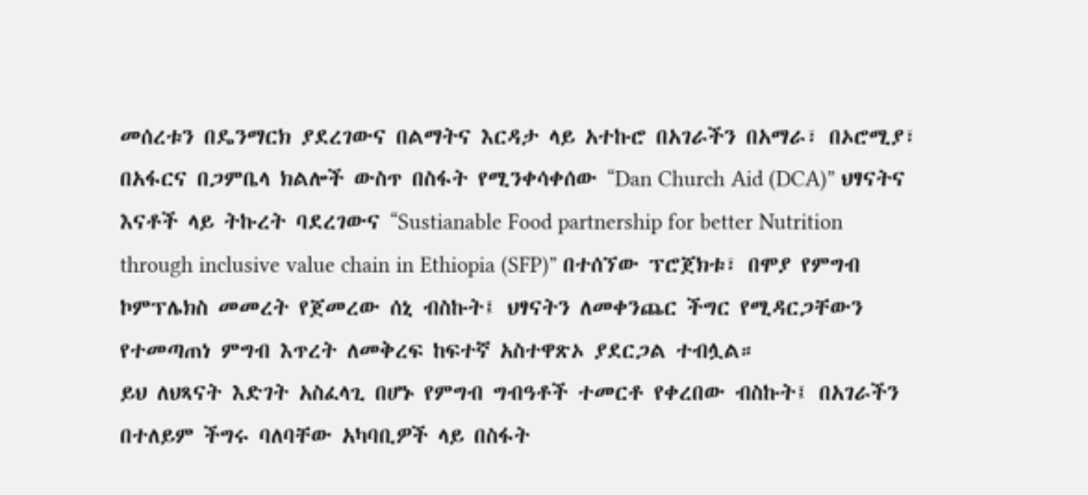መሰረቱን በዴንማርክ ያደረገውና በልማትና እርዳታ ላይ አተኩሮ በአገራችን በአማራ፣ በኦሮሚያ፣ በአፋርና በጋምቤላ ክልሎች ውስጥ በስፋት የሚንቀሳቀሰው “Dan Church Aid (DCA)” ህፃናትና እናቶች ላይ ትኩረት ባደረገውና “Sustianable Food partnership for better Nutrition through inclusive value chain in Ethiopia (SFP)” በተሰኘው ፕሮጀክቱ፣ በሞያ የምግብ ኮምፕሌክስ መመረት የጀመረው ሰኒ ብስኩት፤ ህፃናትን ለመቀንጨር ችግር የሚዳርጋቸውን የተመጣጠነ ምግብ እጥረት ለመቅረፍ ከፍተኛ አስተዋጽኦ ያደርጋል ተብሏል።
ይህ ለህጻናት እድገት አስፈላጊ በሆኑ የምግብ ግብዓቶች ተመርቶ የቀረበው ብስኩት፤ በአገራችን በተለይም ችግሩ ባለባቸው አካባቢዎች ላይ በስፋት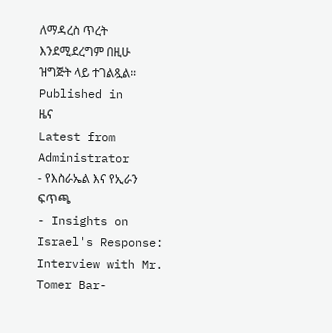ለማዳረስ ጥረት እንደሚደረግም በዚሁ ዝግጅት ላይ ተገልጿል።
Published in
ዜና
Latest from Administrator
- የእስራኤል እና የኢራን ፍጥጫ
- Insights on Israel's Response: Interview with Mr. Tomer Bar-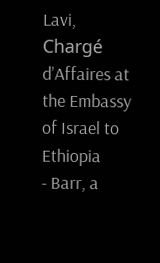Lavi, Chargé d’Affaires at the Embassy of Israel to Ethiopia
- Barr, a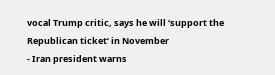vocal Trump critic, says he will ‘support the Republican ticket’ in November
- Iran president warns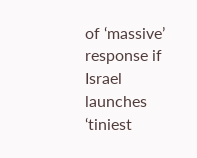of ‘massive’ response if Israel launches ‘tiniest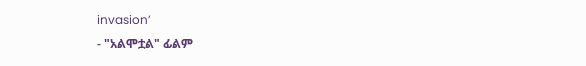invasion’
- "አልሞቷል" ፊልም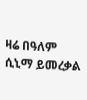ዛሬ በዓለም ሲኒማ ይመረቃል